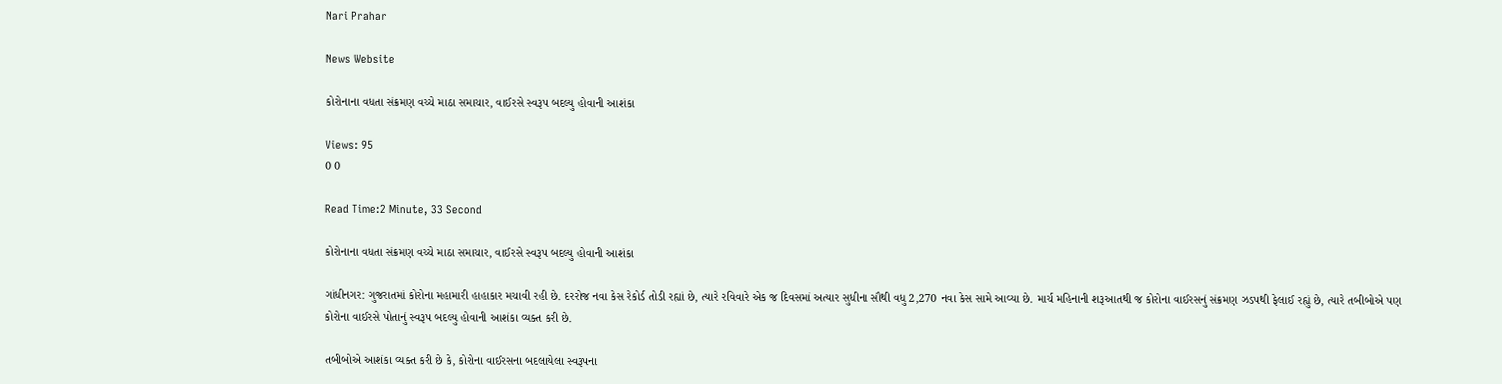Nari Prahar

News Website

કોરોનાના વધતા સંક્રમણ વચ્ચે માઠા સમાચાર, વાઈરસે સ્વરૂપ બદલ્યુ હોવાની આશંકા

Views: 95
0 0

Read Time:2 Minute, 33 Second

કોરોનાના વધતા સંક્રમણ વચ્ચે માઠા સમાચાર, વાઈરસે સ્વરૂપ બદલ્યુ હોવાની આશંકા

ગાંધીનગર: ગુજરાતમાં કોરોના મહામારી હાહાકાર મચાવી રહી છે. દરરોજ નવા કેસ રેકોર્ડ તોડી રહ્યાં છે, ત્યારે રવિવારે એક જ દિવસમાં અત્યાર સુધીના સૌથી વધુ 2,270 નવા કેસ સામે આવ્યા છે. માર્ચ મહિનાની શરૂઆતથી જ કોરોના વાઈરસનું સંક્રમણ ઝડપથી ફેલાઈ રહ્યું છે, ત્યારે તબીબોએ પણ કોરોના વાઈરસે પોતાનું સ્વરૂપ બદલ્યુ હોવાની આશંકા વ્યક્ત કરી છે.

તબીબોએ આશંકા વ્યક્ત કરી છે કે, કોરોના વાઈરસના બદલાયેલા સ્વરૂપના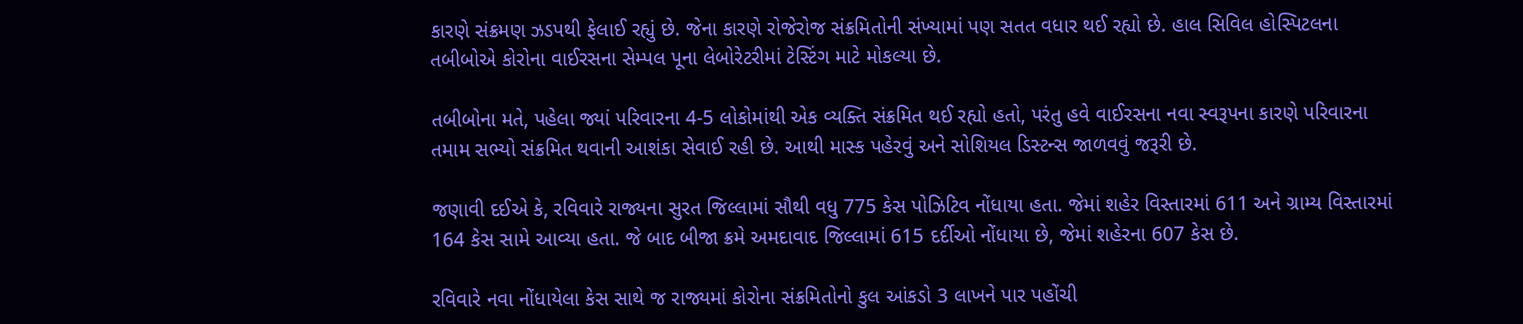કારણે સંક્રમણ ઝડપથી ફેલાઈ રહ્યું છે. જેના કારણે રોજેરોજ સંક્રમિતોની સંખ્યામાં પણ સતત વધાર થઈ રહ્યો છે. હાલ સિવિલ હોસ્પિટલના તબીબોએ કોરોના વાઈરસના સેમ્પલ પૂના લેબોરેટરીમાં ટેસ્ટિંગ માટે મોકલ્યા છે.

તબીબોના મતે, પહેલા જ્યાં પરિવારના 4-5 લોકોમાંથી એક વ્યક્તિ સંક્રમિત થઈ રહ્યો હતો, પરંતુ હવે વાઈરસના નવા સ્વરૂપના કારણે પરિવારના તમામ સભ્યો સંક્રમિત થવાની આશંકા સેવાઈ રહી છે. આથી માસ્ક પહેરવું અને સોશિયલ ડિસ્ટન્સ જાળવવું જરૂરી છે.

જણાવી દઈએ કે, રવિવારે રાજ્યના સુરત જિલ્લામાં સૌથી વધુ 775 કેસ પોઝિટિવ નોંધાયા હતા. જેમાં શહેર વિસ્તારમાં 611 અને ગ્રામ્ય વિસ્તારમાં 164 કેસ સામે આવ્યા હતા. જે બાદ બીજા ક્રમે અમદાવાદ જિલ્લામાં 615 દર્દીઓ નોંધાયા છે, જેમાં શહેરના 607 કેસ છે.

રવિવારે નવા નોંધાયેલા કેસ સાથે જ રાજ્યમાં કોરોના સંક્રમિતોનો કુલ આંકડો 3 લાખને પાર પહોંચી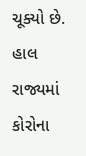ચૂક્યો છે. હાલ રાજ્યમાં કોરોના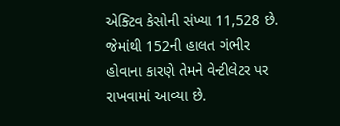એક્ટિવ કેસોની સંખ્યા 11,528 છે. જેમાંથી 152ની હાલત ગંભીર હોવાના કારણે તેમને વેન્ટીલેટર પર રાખવામાં આવ્યા છે.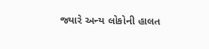જ્યારે અન્ય લોકોની હાલત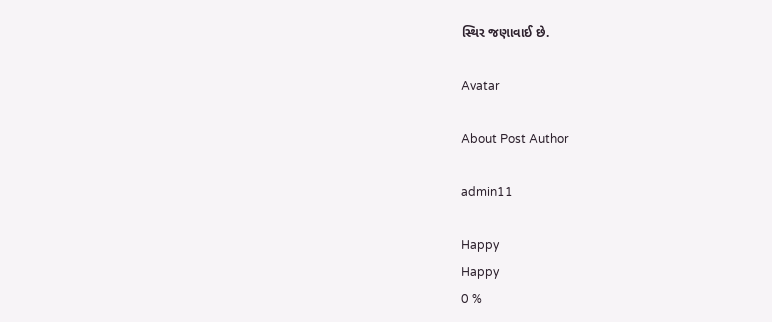સ્થિર જણાવાઈ છે.

Avatar

About Post Author

admin11

Happy
Happy
0 %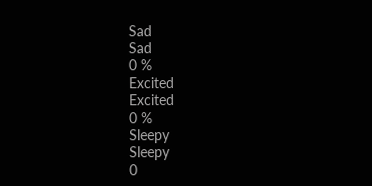Sad
Sad
0 %
Excited
Excited
0 %
Sleepy
Sleepy
0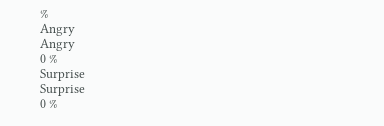%
Angry
Angry
0 %
Surprise
Surprise
0 %